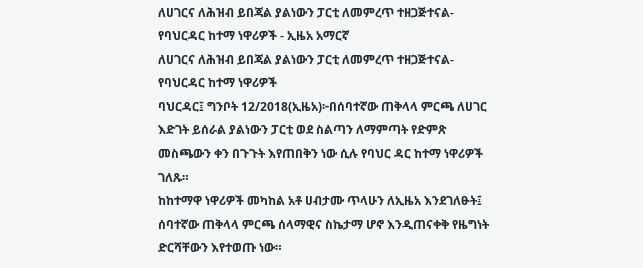ለሀገርና ለሕዝብ ይበጃል ያልነውን ፓርቲ ለመምረጥ ተዘጋጅተናል-የባህርዳር ከተማ ነዋሪዎች - ኢዜአ አማርኛ
ለሀገርና ለሕዝብ ይበጃል ያልነውን ፓርቲ ለመምረጥ ተዘጋጅተናል-የባህርዳር ከተማ ነዋሪዎች
ባህርዳር፤ ግንቦት 12/2018(ኢዜአ)፦በሰባተኛው ጠቅላላ ምርጫ ለሀገር እድገት ይሰራል ያልነውን ፓርቲ ወደ ስልጣን ለማምጣት የድምጽ መስጫውን ቀን በጉጉት እየጠበቅን ነው ሲሉ የባህር ዳር ከተማ ነዋሪዎች ገለጹ።
ከከተማዋ ነዋሪዎች መካከል አቶ ሀብታሙ ጥላሁን ለኢዜአ እንደገለፁት፤ ሰባተኛው ጠቅላላ ምርጫ ሰላማዊና ስኬታማ ሆኖ እንዲጠናቀቅ የዜግነት ድርሻቸውን እየተወጡ ነው።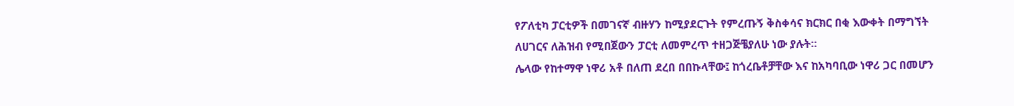የፖለቲካ ፓርቲዎች በመገናኛ ብዙሃን ከሚያደርጉት የምረጡኝ ቅስቀሳና ክርክር በቂ እውቀት በማግኘት ለሀገርና ለሕዝብ የሚበጀውን ፓርቲ ለመምረጥ ተዘጋጅቼያለሁ ነው ያሉት።
ሌላው የከተማዋ ነዋሪ አቶ በለጠ ደረበ በበኩላቸው፤ ከጎረቤቶቻቸው እና ከአካባቢው ነዋሪ ጋር በመሆን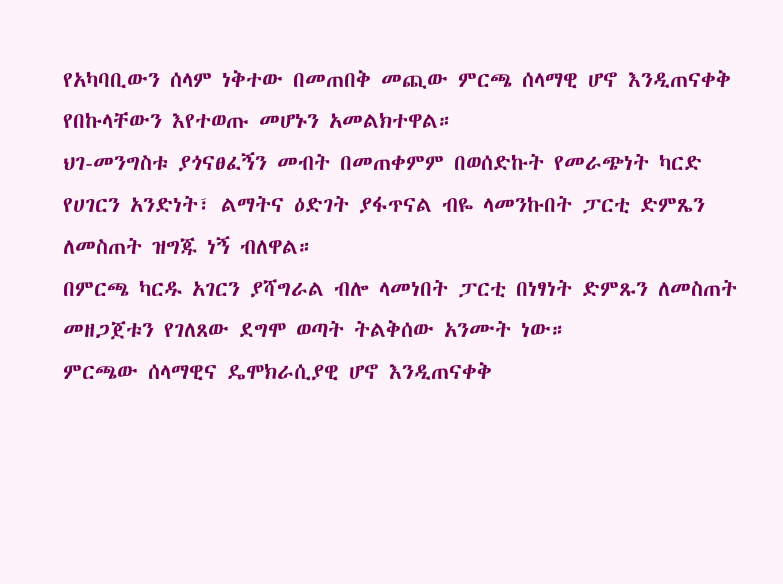የአካባቢውን ሰላም ነቅተው በመጠበቅ መጪው ምርጫ ሰላማዊ ሆኖ እንዲጠናቀቅ የበኩላቸውን እየተወጡ መሆኑን አመልክተዋል።
ህገ-መንግስቱ ያጎናፀፈኝን መብት በመጠቀምም በወሰድኩት የመራጭነት ካርድ የሀገርን አንድነት፣ ልማትና ዕድገት ያፋጥናል ብዬ ላመንኩበት ፓርቲ ድምጼን ለመስጠት ዝግጁ ነኝ ብለዋል።
በምርጫ ካርዱ አገርን ያሻግራል ብሎ ላመነበት ፓርቲ በነፃነት ድምጹን ለመስጠት መዘጋጀቱን የገለጸው ደግሞ ወጣት ትልቅሰው አንሙት ነው።
ምርጫው ሰላማዊና ዴሞክራሲያዊ ሆኖ እንዲጠናቀቅ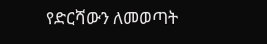የድርሻውን ለመወጣት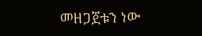መዘጋጀቱን ነው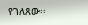የገለጸው፡፡